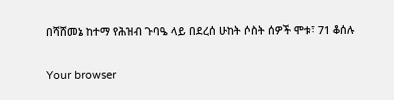በሻሸመኔ ከተማ የሕዝብ ጉባዔ ላይ በደረሰ ሁከት ሶስት ሰዎች ሞቱ፣ 71 ቆሰሉ

Your browser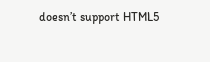doesn’t support HTML5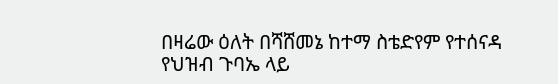በዛሬው ዕለት በሻሸመኔ ከተማ ስቴድየም የተሰናዳ የህዝብ ጉባኤ ላይ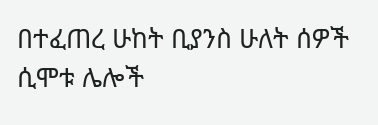በተፈጠረ ሁከት ቢያንስ ሁለት ሰዎች ሲሞቱ ሌሎች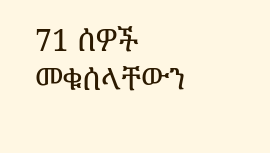71 ሰዎች መቁሰላቸውን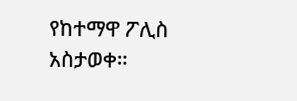የከተማዋ ፖሊስ አስታወቀ።